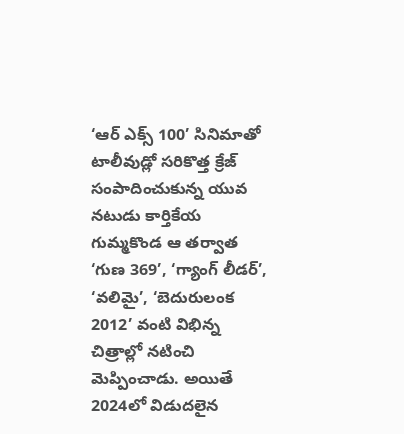‘ఆర్ ఎక్స్ 100’ సినిమాతో టాలీవుడ్లో సరికొత్త క్రేజ్ సంపాదించుకున్న యువ నటుడు కార్తికేయ గుమ్మకొండ ఆ తర్వాత ‘గుణ 369’, ‘గ్యాంగ్ లీడర్’, ‘వలిమై’, ‘బెదురులంక 2012’ వంటి విభిన్న చిత్రాల్లో నటించి మెప్పించాడు. అయితే 2024లో విడుదలైన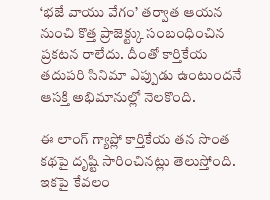‘భజే వాయు వేగం’ తర్వాత ఆయన నుంచి కొత్త ప్రాజెక్ట్కు సంబంధించిన ప్రకటన రాలేదు. దీంతో కార్తికేయ తదుపరి సినిమా ఎప్పుడు ఉంటుందనే ఆసక్తి అభిమానుల్లో నెలకొంది.

ఈ లాంగ్ గ్యాప్లో కార్తికేయ తన సొంత కథపై దృష్టి సారించినట్లు తెలుస్తోంది. ఇకపై కేవలం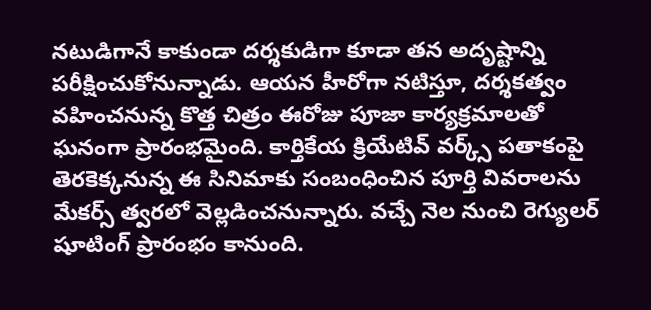నటుడిగానే కాకుండా దర్శకుడిగా కూడా తన అదృష్టాన్ని పరీక్షించుకోనున్నాడు. ఆయన హీరోగా నటిస్తూ, దర్శకత్వం వహించనున్న కొత్త చిత్రం ఈరోజు పూజా కార్యక్రమాలతో ఘనంగా ప్రారంభమైంది. కార్తికేయ క్రియేటివ్ వర్క్స్ పతాకంపై తెరకెక్కనున్న ఈ సినిమాకు సంబంధించిన పూర్తి వివరాలను మేకర్స్ త్వరలో వెల్లడించనున్నారు. వచ్చే నెల నుంచి రెగ్యులర్ షూటింగ్ ప్రారంభం కానుంది.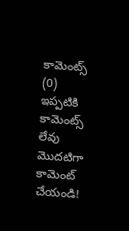కామెంట్స్ (0)
ఇప్పటికి కామెంట్స్ లేవు
మొదటిగా కామెంట్ చేయండి!